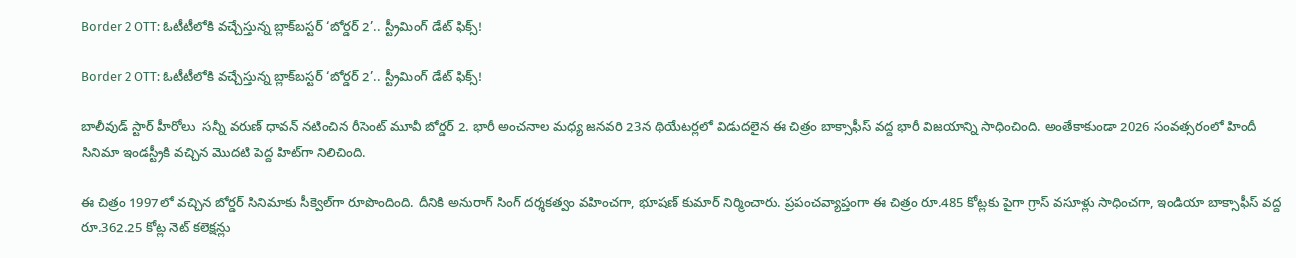Border 2 OTT: ఓటీటీలోకి వచ్చేస్తున్న బ్లాక్‌బస్టర్ ‘బోర్డర్ 2’.. స్ట్రీమింగ్ డేట్ ఫిక్స్!

Border 2 OTT: ఓటీటీలోకి వచ్చేస్తున్న బ్లాక్‌బస్టర్ ‘బోర్డర్ 2’.. స్ట్రీమింగ్ డేట్ ఫిక్స్!

బాలీవుడ్ స్టార్ హీరోలు  సన్నీ వరుణ్ ధావన్ నటించిన రీసెంట్ మూవీ బోర్డర్ 2. భారీ అంచనాల మధ్య జనవరి 23న థియేటర్లలో విడుదలైన ఈ చిత్రం బాక్సాఫీస్ వద్ద భారీ విజయాన్ని సాధించింది. అంతేకాకుండా 2026 సంవత్సరంలో హిందీ సినిమా ఇండస్ట్రీకి వచ్చిన మొదటి పెద్ద హిట్‌గా నిలిచింది.

ఈ చిత్రం 1997లో వచ్చిన బోర్డర్ సినిమాకు సీక్వెల్‌గా రూపొందింది. దీనికి అనురాగ్ సింగ్ దర్శకత్వం వహించగా, భూషణ్ కుమార్ నిర్మించారు. ప్రపంచవ్యాప్తంగా ఈ చిత్రం రూ.485 కోట్లకు పైగా గ్రాస్ వసూళ్లు సాధించగా, ఇండియా బాక్సాఫీస్ వద్ద రూ.362.25 కోట్ల నెట్ కలెక్షన్లు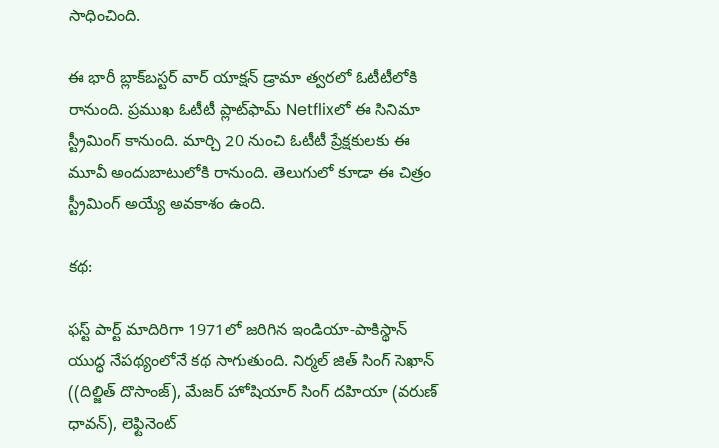సాధించింది.

ఈ భారీ బ్లాక్‌బస్టర్ వార్ యాక్షన్ డ్రామా త్వరలో ఓటీటీలోకి రానుంది. ప్రముఖ ఓటీటీ ప్లాట్‌ఫామ్ Netflixలో ఈ సినిమా స్ట్రీమింగ్ కానుంది. మార్చి 20 నుంచి ఓటీటీ ప్రేక్షకులకు ఈ మూవీ అందుబాటులోకి రానుంది. తెలుగులో కూడా ఈ చిత్రం స్ట్రీమింగ్ అయ్యే అవకాశం ఉంది.

కథ:

ఫస్ట్ పార్ట్ మాదిరిగా 1971లో జరిగిన ఇండియా-పాకిస్థాన్ యుద్ధ నేపథ్యంలోనే కథ సాగుతుంది. నిర్మల్ జిత్ సింగ్ సెఖాన్ ((దిల్జిత్ దొసాంజ్), మేజర్ హోషియార్ సింగ్ దహియా (వరుణ్ ధావన్), లెఫ్టినెంట్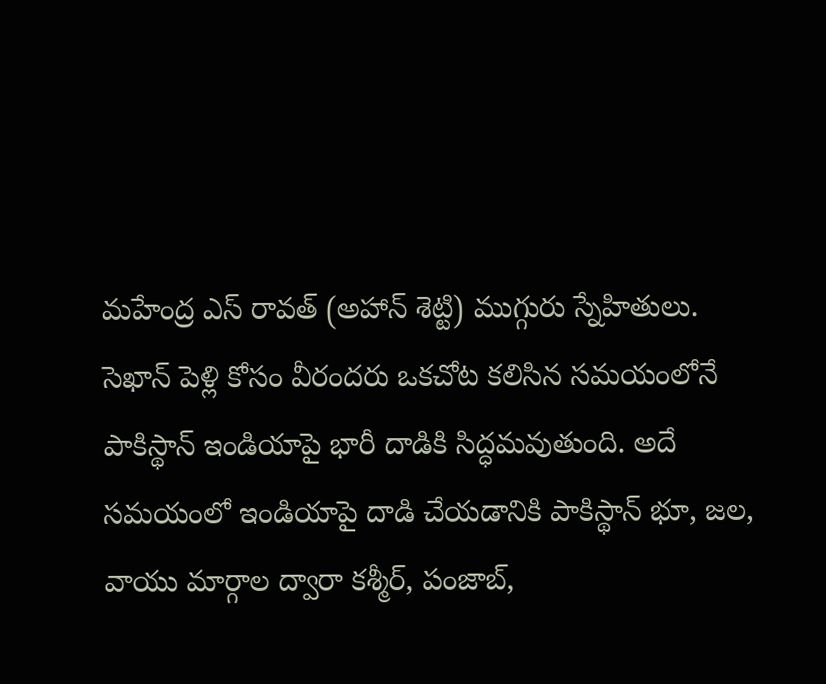మహేంద్ర ఎస్ రావత్ (అహాన్ శెట్టి) ముగ్గురు స్నేహితులు. సెఖాన్ పెళ్లి కోసం వీరందరు ఒకచోట కలిసిన సమయంలోనే పాకిస్థాన్ ఇండియాపై భారీ దాడికి సిద్ధమవుతుంది. అదే సమయంలో ఇండియాపై దాడి చేయడానికి పాకిస్థాన్ భూ, జల, వాయు మార్గాల ద్వారా కశ్మీర్, పంజాబ్,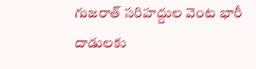గుజరాత్ సరిహద్దుల వెంట భారీ దాడులకు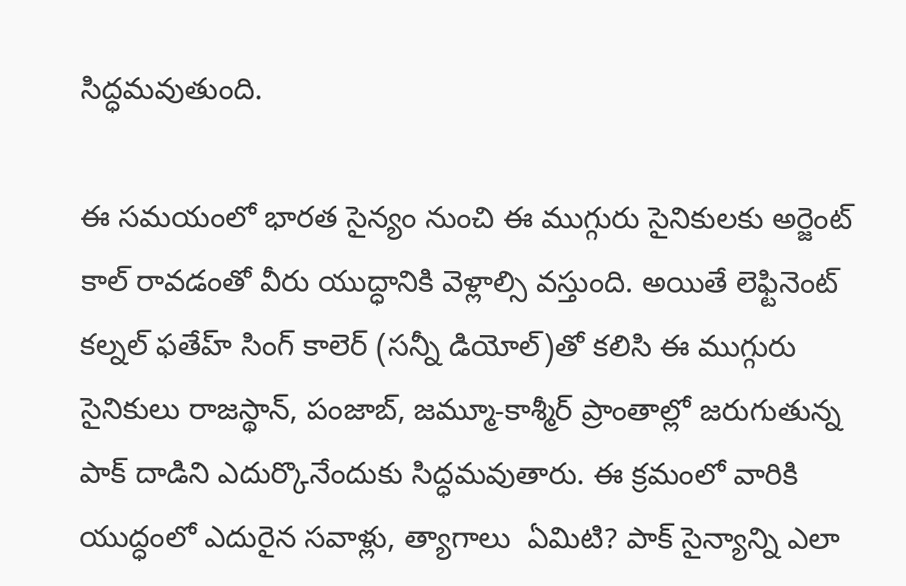సిద్ధమవుతుంది.

ఈ సమయంలో భారత సైన్యం నుంచి ఈ ముగ్గురు సైనికులకు అర్జెంట్ కాల్ రావడంతో వీరు యుద్ధానికి వెళ్లాల్సి వస్తుంది. అయితే లెఫ్టినెంట్ కల్నల్ ఫతేహ్ సింగ్ కాలెర్ (సన్నీ డియోల్)తో కలిసి ఈ ముగ్గురు సైనికులు రాజస్థాన్, పంజాబ్, జమ్మూ-కాశ్మీర్ ప్రాంతాల్లో జరుగుతున్న పాక్ దాడిని ఎదుర్కొనేందుకు సిద్ధమవుతారు. ఈ క్రమంలో వారికి యుద్ధంలో ఎదురైన సవాళ్లు, త్యాగాలు  ఏమిటి? పాక్ సైన్యాన్ని ఎలా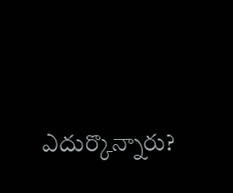ఎదుర్కొన్నారు?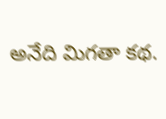అనేది మిగతా కథ.